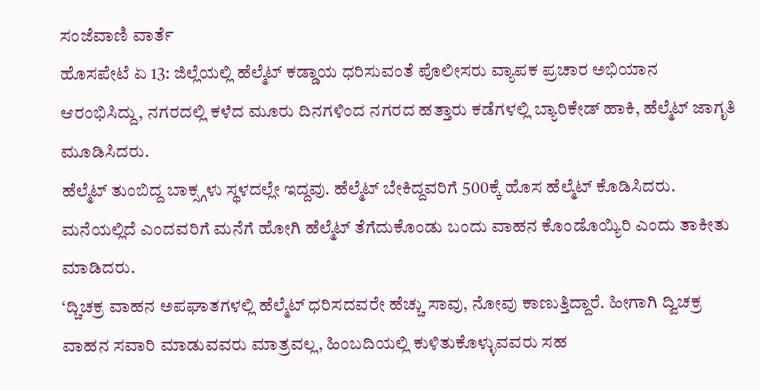ಸಂಜೆವಾಣಿ ವಾರ್ತೆ
ಹೊಸಪೇಟೆ ಏ 13: ಜಿಲ್ಲೆಯಲ್ಲಿ ಹೆಲ್ಮೆಟ್ ಕಡ್ಡಾಯ ಧರಿಸುವಂತೆ ಪೊಲೀಸರು ವ್ಯಾಪಕ ಪ್ರಚಾರ ಅಭಿಯಾನ ಆರಂಭಿಸಿದ್ದು, ನಗರದಲ್ಲಿ ಕಳೆದ ಮೂರು ದಿನಗಳಿಂದ ನಗರದ ಹತ್ತಾರು ಕಡೆಗಳಲ್ಲಿ ಬ್ಯಾರಿಕೇಡ್ ಹಾಕಿ, ಹೆಲ್ಮೆಟ್ ಜಾಗೃತಿ ಮೂಡಿಸಿದರು.
ಹೆಲ್ಮೆಟ್ ತುಂಬಿದ್ದ ಬಾಕ್ಸ್ಗಳು ಸ್ಥಳದಲ್ಲೇ ಇದ್ದವು. ಹೆಲ್ಮೆಟ್ ಬೇಕಿದ್ದವರಿಗೆ 500ಕ್ಕೆ ಹೊಸ ಹೆಲ್ಮೆಟ್ ಕೊಡಿಸಿದರು. ಮನೆಯಲ್ಲಿದೆ ಎಂದವರಿಗೆ ಮನೆಗೆ ಹೋಗಿ ಹೆಲ್ಮೆಟ್ ತೆಗೆದುಕೊಂಡು ಬಂದು ವಾಹನ ಕೊಂಡೊಯ್ಯಿರಿ ಎಂದು ತಾಕೀತು ಮಾಡಿದರು.
‘ದ್ಚಿಚಕ್ರ ವಾಹನ ಅಪಘಾತಗಳಲ್ಲಿ ಹೆಲ್ಮೆಟ್ ಧರಿಸದವರೇ ಹೆಚ್ಚು ಸಾವು, ನೋವು ಕಾಣುತ್ತಿದ್ದಾರೆ. ಹೀಗಾಗಿ ದ್ವಿಚಕ್ರ ವಾಹನ ಸವಾರಿ ಮಾಡುವವರು ಮಾತ್ರವಲ್ಲ, ಹಿಂಬದಿಯಲ್ಲಿ ಕುಳಿತುಕೊಳ್ಳುವವರು ಸಹ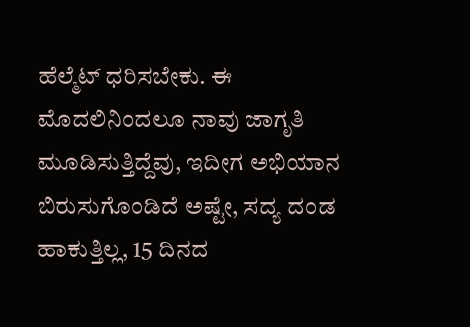ಹೆಲ್ಮೆಟ್ ಧರಿಸಬೇಕು. ಈ ಮೊದಲಿನಿಂದಲೂ ನಾವು ಜಾಗೃತಿ ಮೂಡಿಸುತ್ತಿದ್ದೆವು, ಇದೀಗ ಅಭಿಯಾನ ಬಿರುಸುಗೊಂಡಿದೆ ಅಷ್ಟೇ, ಸದ್ಯ ದಂಡ ಹಾಕುತ್ತಿಲ್ಲ, 15 ದಿನದ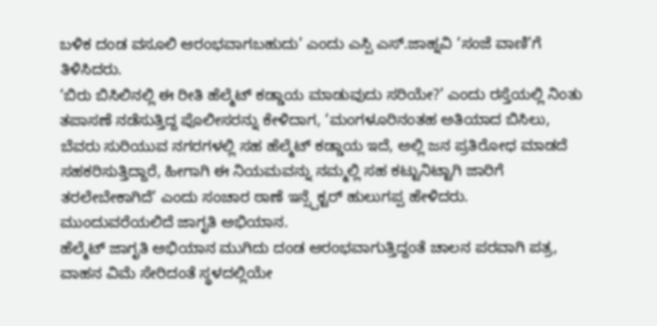ಬಳಿಕ ದಂಡ ವಸೂಲಿ ಆರಂಭವಾಗಬಹುದು’ ಎಂದು ಎಸ್ಪಿ ಎಸ್.ಜಾಹ್ನವಿ ‘ಸಂಜೆ ವಾಣಿ’ಗೆ ತಿಳಿಸಿದರು.
‘ಬಿರು ಬಿಸಿಲಿನಲ್ಲಿ ಈ ರೀತಿ ಹೆಲ್ಮೆಟ್ ಕಡ್ಡಾಯ ಮಾಡುವುದು ಸರಿಯೇ?’ ಎಂದು ರಸ್ತೆಯಲ್ಲಿ ನಿಂತು ತಪಾಸಣೆ ನಡೆಸುತ್ತಿದ್ದ ಪೊಲೀಸರನ್ನು ಕೇಳಿದಾಗ, ‘ಮಂಗಳೂರಿನಂತಹ ಅತಿಯಾದ ಬಿಸಿಲು, ಬೆವರು ಸುರಿಯುವ ನಗರಗಳಲ್ಲಿ ಸಹ ಹೆಲ್ಮೆಟ್ ಕಡ್ಡಾಯ ಇದೆ, ಅಲ್ಲಿ ಜನ ಪ್ರತಿರೋಧ ಮಾಡದೆ ಸಹಕರಿಸುತ್ತಿದ್ದಾರೆ, ಹೀಗಾಗಿ ಈ ನಿಯಮವನ್ನು ನಮ್ಮಲ್ಲಿ ಸಹ ಕಟ್ಟುನಿಟ್ಟಾಗಿ ಜಾರಿಗೆ ತರಲೇಬೇಕಾಗಿದೆ’ ಎಂದು ಸಂಚಾರ ಠಾಣೆ ಇನ್ಸ್ಪೆಕ್ಟರ್ ಹುಲುಗಪ್ಪ ಹೇಳಿದರು.
ಮುಂದುವರೆಯಲಿದೆ ಜಾಗೃತಿ ಅಭಿಯಾನ.
ಹೆಲ್ಮೆಟ್ ಜಾಗೃತಿ ಅಭಿಯಾನ ಮುಗಿದು ದಂಡ ಆರಂಭವಾಗುತ್ತಿದ್ದಂತೆ ಚಾಲನ ಪರವಾಗಿ ಪತ್ರ, ವಾಹನ ವಿಮೆ ಸೇರಿದಂತೆ ಸ್ಥಳದಲ್ಲಿಯೇ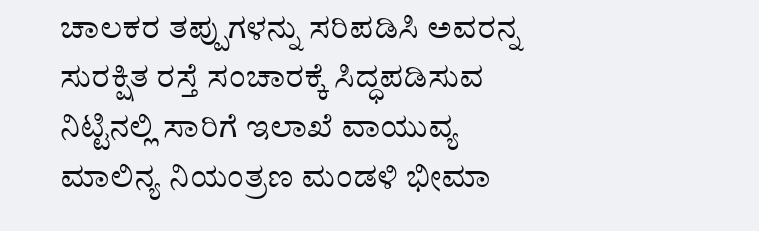ಚಾಲಕರ ತಪ್ಪುಗಳನ್ನು ಸರಿಪಡಿಸಿ ಅವರನ್ನ ಸುರಕ್ಷಿತ ರಸ್ತೆ ಸಂಚಾರಕ್ಕೆ ಸಿದ್ಧಪಡಿಸುವ ನಿಟ್ಟಿನಲ್ಲಿ ಸಾರಿಗೆ ಇಲಾಖೆ ವಾಯುವ್ಯ ಮಾಲಿನ್ಯ ನಿಯಂತ್ರಣ ಮಂಡಳಿ ಭೀಮಾ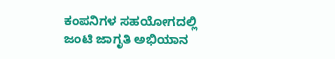ಕಂಪನಿಗಳ ಸಹಯೋಗದಲ್ಲಿ ಜಂಟಿ ಜಾಗೃತಿ ಅಭಿಯಾನ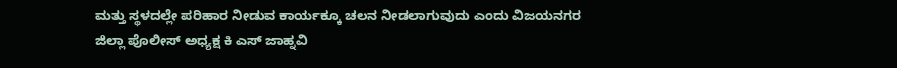ಮತ್ತು ಸ್ಥಳದಲ್ಲೇ ಪರಿಹಾರ ನೀಡುವ ಕಾರ್ಯಕ್ಕೂ ಚಲನ ನೀಡಲಾಗುವುದು ಎಂದು ವಿಜಯನಗರ ಜಿಲ್ಲಾ ಪೊಲೀಸ್ ಅಧ್ಯಕ್ಷ ಕಿ ಎಸ್ ಜಾಹ್ನವಿ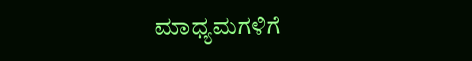ಮಾಧ್ಯಮಗಳಿಗೆ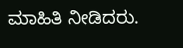ಮಾಹಿತಿ ನೀಡಿದರು.